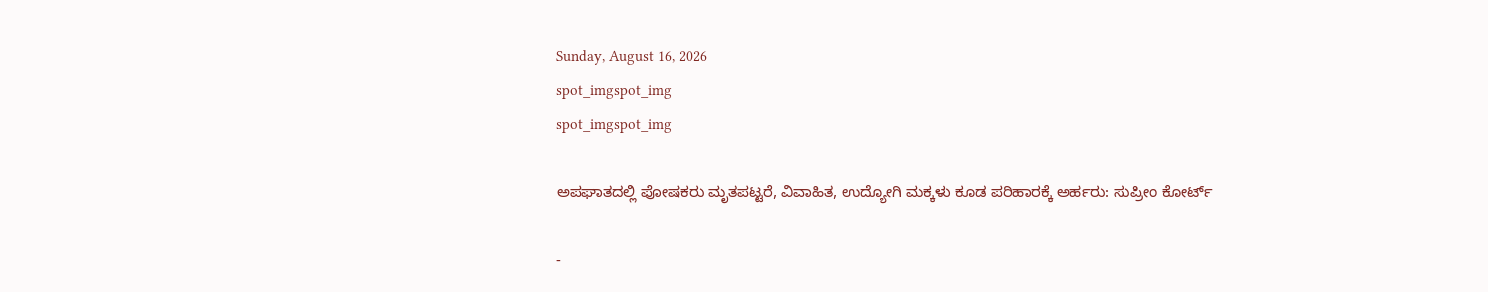Sunday, August 16, 2026
spot_imgspot_img
spot_imgspot_img

ಅಪಘಾತದಲ್ಲಿ ಪೋಷಕರು ಮೃತಪಟ್ಟರೆ, ವಿವಾಹಿತ, ಉದ್ಯೋಗಿ ಮಕ್ಕಳು ಕೂಡ ಪರಿಹಾರಕ್ಕೆ ಅರ್ಹರು: ಸುಪ್ರೀಂ ಕೋರ್ಟ್

-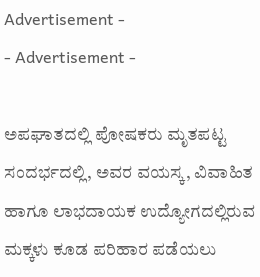Advertisement -
- Advertisement -

ಅಪಘಾತದಲ್ಲಿ ಪೋಷಕರು ಮೃತಪಟ್ಟ ಸಂದರ್ಭದಲ್ಲಿ, ಅವರ ವಯಸ್ಕ, ವಿವಾಹಿತ ಹಾಗೂ ಲಾಭದಾಯಕ ಉದ್ಯೋಗದಲ್ಲಿರುವ ಮಕ್ಕಳು ಕೂಡ ಪರಿಹಾರ ಪಡೆಯಲು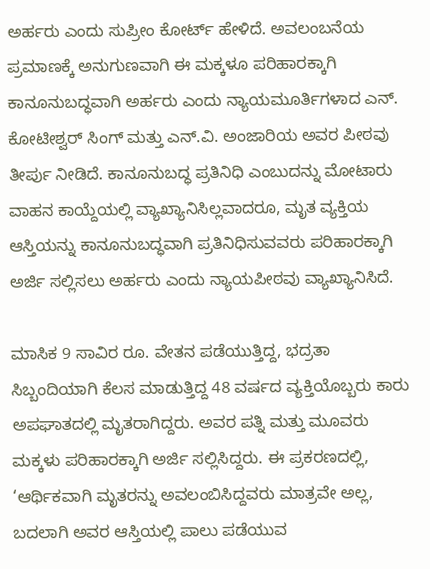ಅರ್ಹರು ಎಂದು ಸುಪ್ರೀಂ ಕೋರ್ಟ್ ಹೇಳಿದೆ. ಅವಲಂಬನೆಯ ಪ್ರಮಾಣಕ್ಕೆ ಅನುಗುಣವಾಗಿ ಈ ಮಕ್ಕಳೂ ಪರಿಹಾರಕ್ಕಾಗಿ ಕಾನೂನುಬದ್ಧವಾಗಿ ಅರ್ಹರು ಎಂದು ನ್ಯಾಯಮೂರ್ತಿಗಳಾದ ಎನ್. ಕೋಟೀಶ್ವರ್ ಸಿಂಗ್ ಮತ್ತು ಎನ್‌.ವಿ. ಅಂಜಾರಿಯ ಅವರ ಪೀಠವು ತೀರ್ಪು ನೀಡಿದೆ. ಕಾನೂನುಬದ್ಧ ಪ್ರತಿನಿಧಿ ಎಂಬುದನ್ನು ಮೋಟಾರು ವಾಹನ ಕಾಯ್ದೆಯಲ್ಲಿ ವ್ಯಾಖ್ಯಾನಿಸಿಲ್ಲವಾದರೂ, ಮೃತ ವ್ಯಕ್ತಿಯ ಆಸ್ತಿಯನ್ನು ಕಾನೂನುಬದ್ಧವಾಗಿ ಪ್ರತಿನಿಧಿಸುವವರು ಪರಿಹಾರಕ್ಕಾಗಿ ಅರ್ಜಿ ಸಲ್ಲಿಸಲು ಅರ್ಹರು ಎಂದು ನ್ಯಾಯಪೀಠವು ವ್ಯಾಖ್ಯಾನಿಸಿದೆ.

ಮಾಸಿಕ 9 ಸಾವಿರ ರೂ. ವೇತನ ಪಡೆಯುತ್ತಿದ್ದ, ಭದ್ರತಾ ಸಿಬ್ಬಂದಿಯಾಗಿ ಕೆಲಸ ಮಾಡುತ್ತಿದ್ದ 48 ವರ್ಷದ ವ್ಯಕ್ತಿಯೊಬ್ಬರು ಕಾರು ಅಪಘಾತದಲ್ಲಿ ಮೃತರಾಗಿದ್ದರು. ಅವರ ಪತ್ನಿ ಮತ್ತು ಮೂವರು ಮಕ್ಕಳು ಪರಿಹಾರಕ್ಕಾಗಿ ಅರ್ಜಿ ಸಲ್ಲಿಸಿದ್ದರು. ಈ ಪ್ರಕರಣದಲ್ಲಿ, ‘ಆರ್ಥಿಕವಾಗಿ ಮೃತರನ್ನು ಅವಲಂಬಿಸಿದ್ದವರು ಮಾತ್ರವೇ ಅಲ್ಲ, ಬದಲಾಗಿ ಅವರ ಆಸ್ತಿಯಲ್ಲಿ ಪಾಲು ಪಡೆಯುವ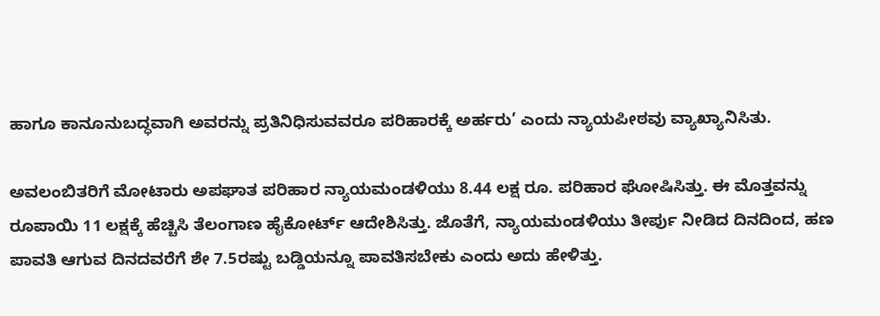ಹಾಗೂ ಕಾನೂನುಬದ್ಧವಾಗಿ ಅವರನ್ನು ಪ್ರತಿನಿಧಿಸುವವರೂ ಪರಿಹಾರಕ್ಕೆ ಅರ್ಹರು’ ಎಂದು ನ್ಯಾಯಪೀಠವು ವ್ಯಾಖ್ಯಾನಿಸಿತು.

ಅವಲಂಬಿತರಿಗೆ ಮೋಟಾರು ಅಪಘಾತ ಪರಿಹಾರ ನ್ಯಾಯಮಂಡಳಿಯು 8.44 ಲಕ್ಷ ರೂ. ಪರಿಹಾರ ಘೋಷಿಸಿತ್ತು. ಈ ಮೊತ್ತವನ್ನು ರೂಪಾಯಿ 11 ಲಕ್ಷಕ್ಕೆ ಹೆಚ್ಚಿಸಿ ತೆಲಂಗಾಣ ಹೈಕೋರ್ಟ್‌ ಆದೇಶಿಸಿತ್ತು. ಜೊತೆಗೆ, ನ್ಯಾಯಮಂಡಳಿಯು ತೀರ್ಪು ನೀಡಿದ ದಿನದಿಂದ, ಹಣ ಪಾವತಿ ಆಗುವ ದಿನದವರೆಗೆ ಶೇ 7.5ರಷ್ಟು ಬಡ್ಡಿಯನ್ನೂ ಪಾವತಿಸಬೇಕು ಎಂದು ಅದು ಹೇಳಿತ್ತು.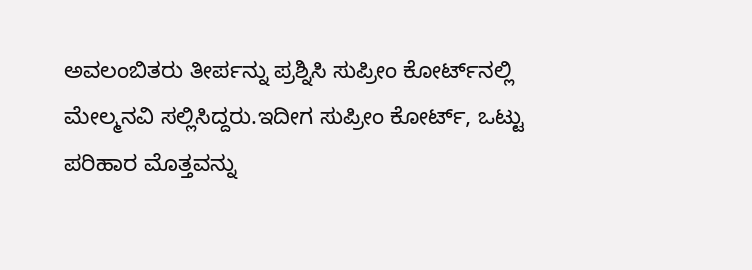ಅವಲಂಬಿತರು ತೀರ್ಪನ್ನು ಪ್ರಶ್ನಿಸಿ ಸುಪ್ರೀಂ ಕೋರ್ಟ್‌ನಲ್ಲಿ ಮೇಲ್ಮನವಿ ಸಲ್ಲಿಸಿದ್ದರು.ಇದೀಗ ಸುಪ್ರೀಂ ಕೋರ್ಟ್, ಒಟ್ಟು ಪರಿಹಾರ ಮೊತ್ತವನ್ನು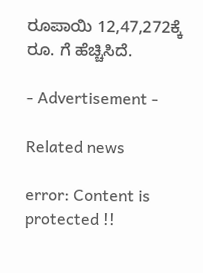ರೂಪಾಯಿ 12,47,272ಕ್ಕೆ ರೂ. ಗೆ ಹೆಚ್ಚಿಸಿದೆ.

- Advertisement -

Related news

error: Content is protected !!